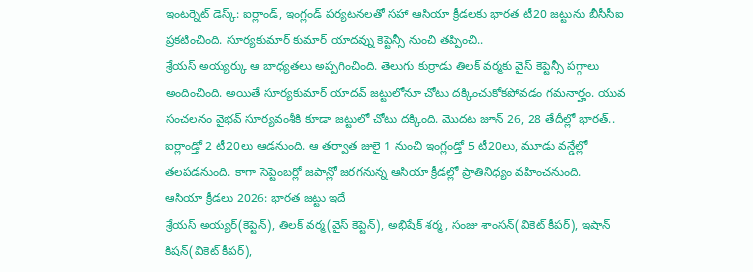ఇంటర్నెట్ డెస్క్: ఐర్లాండ్, ఇంగ్లండ్ పర్యటనలతో సహా ఆసియా క్రీడలకు భారత టీ20 జట్టును బీసీసీఐ ప్రకటించింది. సూర్యకుమార్ కుమార్ యాదవ్ను కెప్టెన్సీ నుంచి తప్పించి..
శ్రేయస్ అయ్యర్కు ఆ బాధ్యతలు అప్పగించింది. తెలుగు కుర్రాడు తిలక్ వర్మకు వైస్ కెప్టెన్సీ పగ్గాలు అందించింది. అయితే సూర్యకుమార్ యాదవ్ జట్టులోనూ చోటు దక్కించుకోకపోవడం గమనార్హం. యువ సంచలనం వైభవ్ సూర్యవంశీకి కూడా జట్టులో చోటు దక్కింది. మొదట జూన్ 26, 28 తేదీల్లో భారత్.. ఐర్లాండ్తో 2 టీ20లు ఆడనుంది. ఆ తర్వాత జులై 1 నుంచి ఇంగ్లండ్తో 5 టీ20లు, మూడు వన్డేల్లో తలపడనుంది. కాగా సెప్టెంబర్లో జపాన్లో జరగనున్న ఆసియా క్రీడల్లో ప్రాతినిధ్యం వహించనుంది.
ఆసియా క్రీడలు 2026: భారత జట్టు ఇదే
శ్రేయస్ అయ్యర్(కెప్టెన్), తిలక్ వర్మ(వైస్ కెప్టెన్), అభిషేక్ శర్మ, సంజు శాంసన్(వికెట్ కీపర్), ఇషాన్ కిషన్(వికెట్ కీపర్),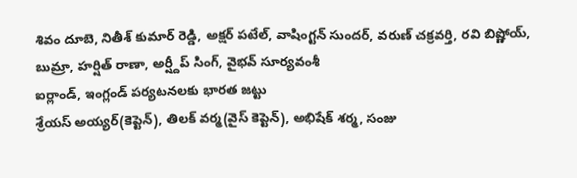శివం దూబె, నితీశ్ కుమార్ రెడ్డి, అక్షర్ పటేల్, వాషింగ్టన్ సుందర్, వరుణ్ చక్రవర్తి, రవి బిష్ణోయ్, బుమ్రా, హర్షిత్ రాణా, అర్ష్దీప్ సింగ్, వైభవ్ సూర్యవంశీ
ఐర్లాండ్, ఇంగ్లండ్ పర్యటనలకు భారత జట్టు
శ్రేయస్ అయ్యర్(కెప్టెన్), తిలక్ వర్మ(వైస్ కెప్టెన్), అభిషేక్ శర్మ, సంజు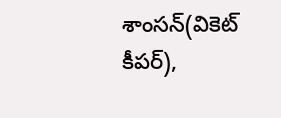శాంసన్(వికెట్ కీపర్),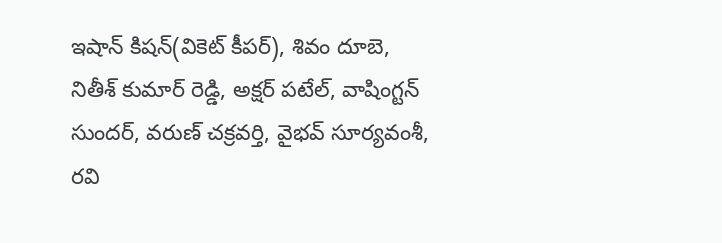ఇషాన్ కిషన్(వికెట్ కీపర్), శివం దూబె, నితీశ్ కుమార్ రెడ్డి, అక్షర్ పటేల్, వాషింగ్టన్ సుందర్, వరుణ్ చక్రవర్తి, వైభవ్ సూర్యవంశీ, రవి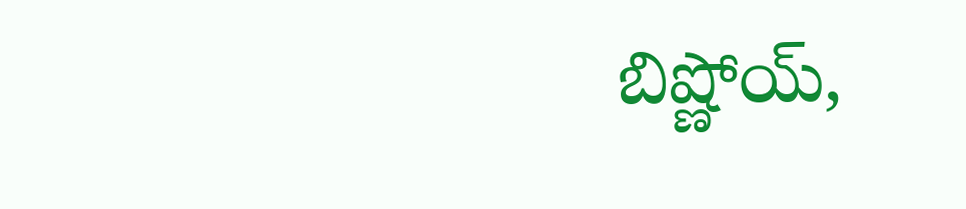బిష్ణోయ్,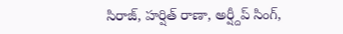సిరాజ్, హర్షిత్ రాణా, అర్ష్దీప్ సింగ్,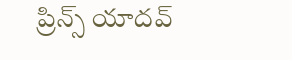ప్రిన్స్ యాదవ్